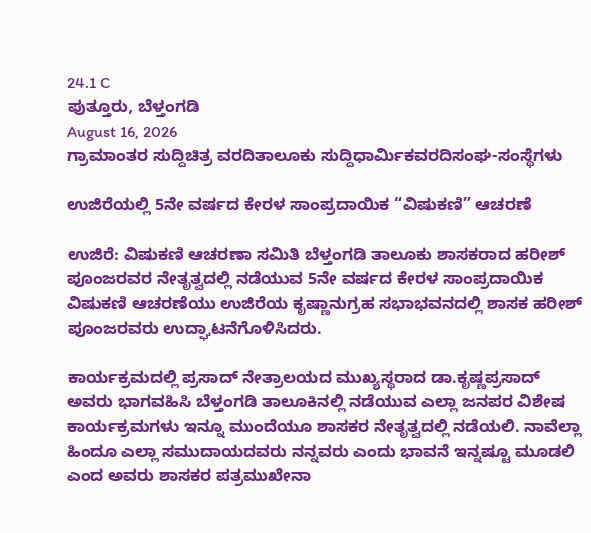24.1 C
ಪುತ್ತೂರು, ಬೆಳ್ತಂಗಡಿ
August 16, 2026
ಗ್ರಾಮಾಂತರ ಸುದ್ದಿಚಿತ್ರ ವರದಿತಾಲೂಕು ಸುದ್ದಿಧಾರ್ಮಿಕವರದಿಸಂಘ-ಸಂಸ್ಥೆಗಳು

ಉಜಿರೆಯಲ್ಲಿ 5ನೇ ವರ್ಷದ ಕೇರಳ ಸಾಂಪ್ರದಾಯಿಕ “ವಿಷುಕಣಿ” ಆಚರಣೆ

ಉಜಿರೆ: ವಿಷುಕಣಿ ಆಚರಣಾ ಸಮಿತಿ ಬೆಳ್ತಂಗಡಿ ತಾಲೂಕು ಶಾಸಕರಾದ ಹರೀಶ್ ಪೂಂಜರವರ ನೇತೃತ್ವದಲ್ಲಿ ನಡೆಯುವ 5ನೇ ವರ್ಷದ ಕೇರಳ ಸಾಂಪ್ರದಾಯಿಕ ವಿಷುಕಣಿ ಆಚರಣೆಯು ಉಜಿರೆಯ ಕೃಷ್ಣಾನುಗ್ರಹ ಸಭಾಭವನದಲ್ಲಿ ಶಾಸಕ ಹರೀಶ್ ಪೂಂಜರವರು ಉದ್ಘಾಟನೆಗೊಳಿಸಿದರು.

ಕಾರ್ಯಕ್ರಮದಲ್ಲಿ ಪ್ರಸಾದ್ ನೇತ್ರಾಲಯದ ಮುಖ್ಯಸ್ಥರಾದ ಡಾ.ಕೃಷ್ಣಪ್ರಸಾದ್ ಅವರು ಭಾಗವಹಿಸಿ ಬೆಳ್ತಂಗಡಿ ತಾಲೂಕಿನಲ್ಲಿ ನಡೆಯುವ ಎಲ್ಲಾ ಜನಪರ ವಿಶೇಷ ಕಾರ್ಯಕ್ರಮಗಳು ಇನ್ನೂ ಮುಂದೆಯೂ ಶಾಸಕರ ನೇತೃತ್ವದಲ್ಲಿ ನಡೆಯಲಿ. ನಾವೆಲ್ಲಾ ಹಿಂದೂ ಎಲ್ಲಾ ಸಮುದಾಯದವರು ನನ್ನವರು ಎಂದು ಭಾವನೆ ಇನ್ನಷ್ಟೂ ಮೂಡಲಿ ಎಂದ ಅವರು ಶಾಸಕರ ಪತ್ರಮುಖೇನಾ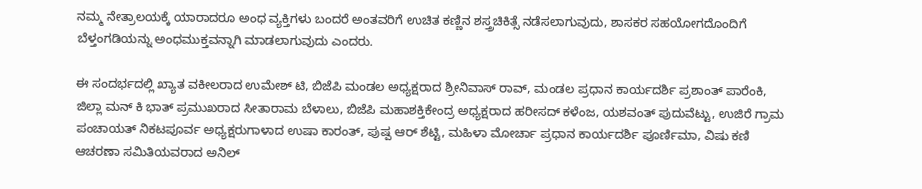ನಮ್ಮ ನೇತ್ರಾಲಯಕ್ಕೆ ಯಾರಾದರೂ ಅಂಧ ವ್ಯಕ್ತಿಗಳು ಬಂದರೆ ಅಂತವರಿಗೆ ಉಚಿತ ಕಣ್ಣಿನ ಶಸ್ತ್ರಚಿಕಿತ್ಸೆ ನಡೆಸಲಾಗುವುದು, ಶಾಸಕರ ಸಹಯೋಗದೊಂದಿಗೆ ಬೆಳ್ತಂಗಡಿಯನ್ನು ಅಂಧಮುಕ್ತವನ್ನಾಗಿ ಮಾಡಲಾಗುವುದು‌ ಎಂದರು.

ಈ ಸಂದರ್ಭದಲ್ಲಿ ಖ್ಯಾತ ವಕೀಲರಾದ ಉಮೇಶ್ ಟಿ, ಬಿಜೆಪಿ ಮಂಡಲ ಅಧ್ಯಕ್ಷರಾದ ಶ್ರೀನಿವಾಸ್ ರಾವ್, ಮಂಡಲ ಪ್ರಧಾನ ಕಾರ್ಯದರ್ಶಿ ಪ್ರಶಾಂತ್ ಪಾರೆಂಕಿ, ಜಿಲ್ಲಾ ಮನ್ ಕಿ ಭಾತ್ ಪ್ರಮುಖರಾದ ಸೀತಾರಾಮ ಬೆಳಾಲು, ಬಿಜೆಪಿ ಮಹಾಶಕ್ತಿಕೇಂದ್ರ ಅಧ್ಯಕ್ಷರಾದ ಹರೀಸದ್ ಕಳೆಂಜ, ಯಶವಂತ್ ಪುದುವೆಟ್ಟು, ಉಜಿರೆ ಗ್ರಾಮ ಪಂಚಾಯತ್ ನಿಕಟಪೂರ್ವ ಅಧ್ಯಕ್ಷರುಗಾಳಾದ ಉಷಾ ಕಾರಂತ್, ಪುಷ್ಪ ಆರ್ ಶೆಟ್ಟಿ, ಮಹಿಳಾ ಮೋರ್ಚಾ ಪ್ರಧಾನ ಕಾರ್ಯದರ್ಶಿ ಪೂರ್ಣಿಮಾ, ವಿಷು ಕಣಿ ಆಚರಣಾ ಸಮಿತಿಯವರಾದ ಅನಿಲ್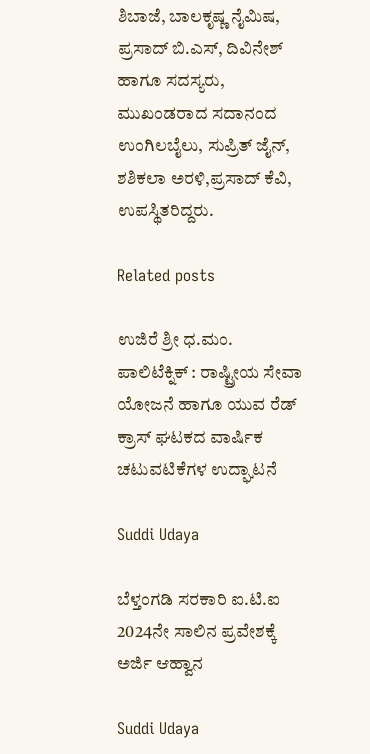ಶಿಬಾಜೆ, ಬಾಲಕೃಷ್ಣ ನೈಮಿಷ, ಪ್ರಸಾದ್ ಬಿ.ಎಸ್, ದಿವಿನೇಶ್ ಹಾಗೂ ಸದಸ್ಯರು, ಮುಖಂಡರಾದ ಸದಾನಂದ ಉಂಗಿಲಬೈಲು, ಸುಪ್ರಿತ್ ಜೈನ್, ಶಶಿಕಲಾ ಅರಳಿ,ಪ್ರಸಾದ್ ಕೆವಿ, ಉಪಸ್ಥಿತರಿದ್ದರು‌‌.

Related posts

ಉಜಿರೆ ಶ್ರೀ ಧ.ಮಂ. ಪಾಲಿಟೆಕ್ನಿಕ್ : ರಾಷ್ಟ್ರೀಯ ಸೇವಾ ಯೋಜನೆ ಹಾಗೂ ಯುವ ರೆಡ್ ಕ್ರಾಸ್ ಘಟಕದ ವಾರ್ಷಿಕ ಚಟುವಟಿಕೆಗಳ ಉದ್ಘಾಟನೆ

Suddi Udaya

ಬೆಳ್ತಂಗಡಿ ಸರಕಾರಿ ಐ.ಟಿ.ಐ 2024ನೇ ಸಾಲಿನ ಪ್ರವೇಶಕ್ಕೆ ಅರ್ಜಿ ಆಹ್ವಾನ

Suddi Udaya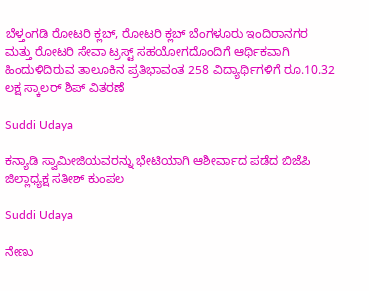ಬೆಳ್ತಂಗಡಿ ರೋಟರಿ ಕ್ಲಬ್, ರೋಟರಿ ಕ್ಲಬ್ ಬೆಂಗಳೂರು ಇಂದಿರಾನಗರ ಮತ್ತು ರೋಟರಿ ಸೇವಾ ಟ್ರಸ್ಟ್ ಸಹಯೋಗದೊಂದಿಗೆ ಆರ್ಥಿಕವಾಗಿ ಹಿಂದುಳಿದಿರುವ ತಾಲೂಕಿನ ಪ್ರತಿಭಾವಂತ 258 ವಿದ್ಯಾರ್ಥಿಗಳಿಗೆ ರೂ.10.32 ಲಕ್ಷ ಸ್ಕಾಲ‌ರ್ ಶಿಪ್ ವಿತರಣೆ

Suddi Udaya

ಕನ್ಯಾಡಿ ಸ್ವಾಮೀಜಿಯವರನ್ನು ಭೇಟಿಯಾಗಿ ಆಶೀರ್ವಾದ ಪಡೆದ ಬಿಜೆಪಿ ಜಿಲ್ಲಾಧ್ಯಕ್ಷ ಸತೀಶ್ ಕುಂಪಲ

Suddi Udaya

ನೇಣು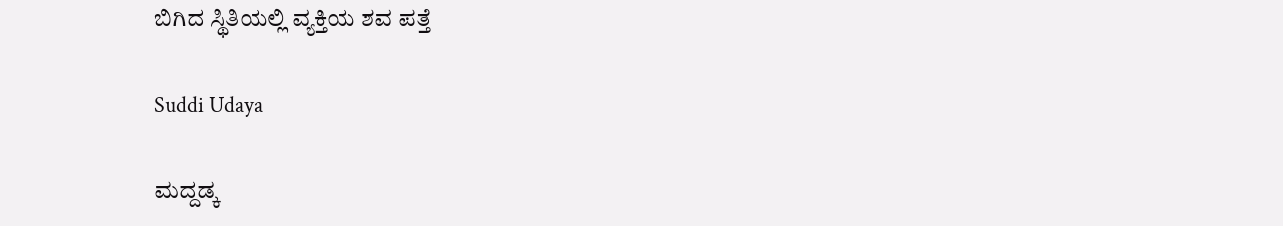ಬಿಗಿದ ಸ್ಥಿತಿಯಲ್ಲಿ ವ್ಯಕ್ತಿಯ ಶವ ಪತ್ತೆ

Suddi Udaya

ಮದ್ದಡ್ಕ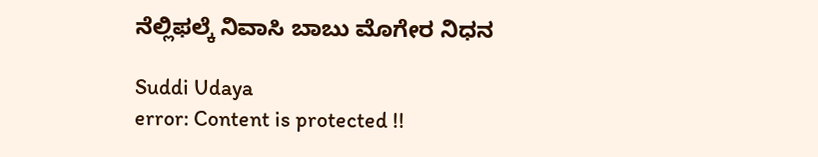ನೆಲ್ಲಿಫಲ್ಕೆ ನಿವಾಸಿ ಬಾಬು ಮೊಗೇರ ನಿಧನ

Suddi Udaya
error: Content is protected !!